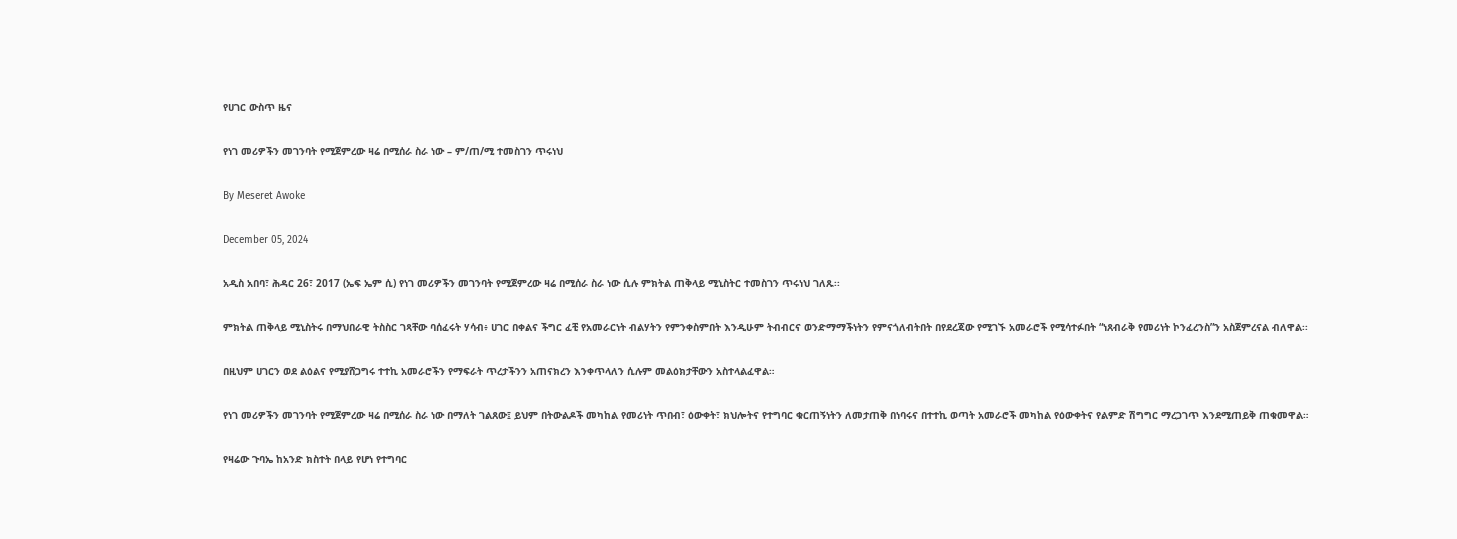የሀገር ውስጥ ዜና

የነገ መሪዎችን መገንባት የሚጀምረው ዛሬ በሚሰራ ስራ ነው – ም/ጠ/ሚ ተመስገን ጥሩነህ

By Meseret Awoke

December 05, 2024

አዲስ አበባ፣ ሕዳር 26፣ 2017 (ኤፍ ኤም ሲ) የነገ መሪዎችን መገንባት የሚጀምረው ዛሬ በሚሰራ ስራ ነው ሲሉ ምክትል ጠቅላይ ሚኒስትር ተመስገን ጥሩነህ ገለጹ፡፡

ምክትል ጠቅላይ ሚኒስትሩ በማህበራዊ ትስስር ገጻቸው ባሰፈሩት ሃሳብ፥ ሀገር በቀልና ችግር ፈቺ የአመራርነት ብልሃትን የምንቀስምበት እንዲሁም ትብብርና ወንድማማችነትን የምናጎለብትበት በየደረጃው የሚገኙ አመራሮች የሚሳተፉበት “ነጸብራቅ የመሪነት ኮንፈረንስ”ን አስጀምረናል ብለዋል፡፡

በዚህም ሀገርን ወደ ልዕልና የሚያሸጋግሩ ተተኪ አመራሮችን የማፍራት ጥረታችንን አጠናክረን እንቀጥላለን ሲሉም መልዕክታቸውን አስተላልፈዋል።

የነገ መሪዎችን መገንባት የሚጀምረው ዛሬ በሚሰራ ስራ ነው በማለት ገልጸው፤ ይህም በትውልዶች መካከል የመሪነት ጥበብ፣ ዕውቀት፣ ክህሎትና የተግባር ቁርጠኝነትን ለመታጠቅ በነባሩና በተተኪ ወጣት አመራሮች መካከል የዕውቀትና የልምድ ሽግግር ማረጋገጥ እንደሚጠይቅ ጠቁመዋል።

የዛሬው ጉባኤ ከአንድ ክስተት በላይ የሆነ የተግባር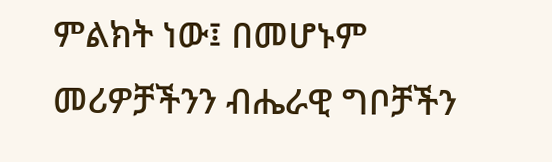ምልክት ነው፤ በመሆኑም መሪዎቻችንን ብሔራዊ ግቦቻችን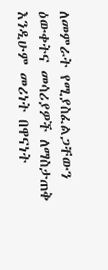ለመምራት የሚያስፈልጋቸውን ዕውቀትና መሳሪያዎች ለማስታጠቅ እንዲሁም መሪነት በዋናነት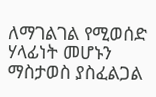ለማገልገል የሚወሰድ ሃላፊነት መሆኑን ማስታወስ ያስፈልጋል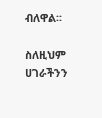ብለዋል፡፡

ስለዚህም ሀገራችንን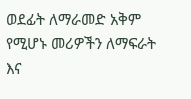ወደፊት ለማራመድ አቅም የሚሆኑ መሪዎችን ለማፍራት እና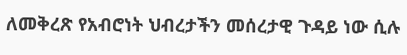ለመቅረጽ የአብሮነት ህብረታችን መሰረታዊ ጉዳይ ነው ሲሉ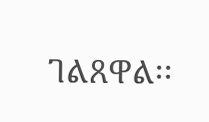ገልጸዋል፡፡